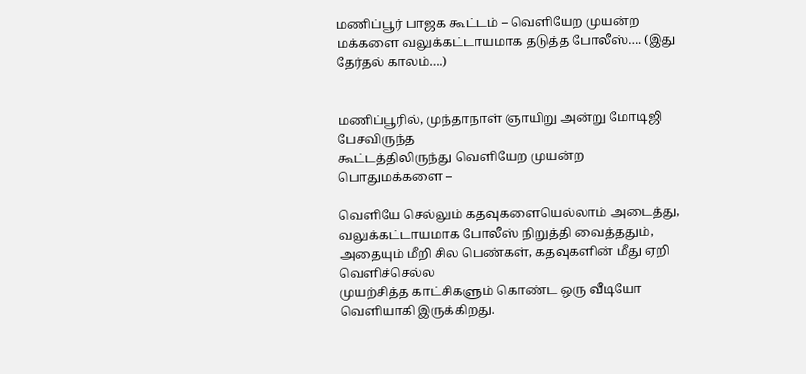மணிப்பூர் பாஜக கூட்டம் – வெளியேற முயன்ற மக்களை வலுக்கட்டாயமாக தடுத்த போலீஸ்…. (இது தேர்தல் காலம்….)


மணிப்பூரில், முந்தாநாள் ஞாயிறு அன்று மோடிஜி பேசவிருந்த
கூட்டத்திலிருந்து வெளியேற முயன்ற பொதுமக்களை –

வெளியே செல்லும் கதவுகளையெல்லாம் அடைத்து,
வலுக்கட்டாயமாக போலீஸ் நிறுத்தி வைத்ததும்,
அதையும் மீறி சில பெண்கள், கதவுகளின் மீது ஏறி வெளிச்செல்ல
முயற்சித்த காட்சிகளும் கொண்ட ஒரு வீடியோ வெளியாகி இருக்கிறது.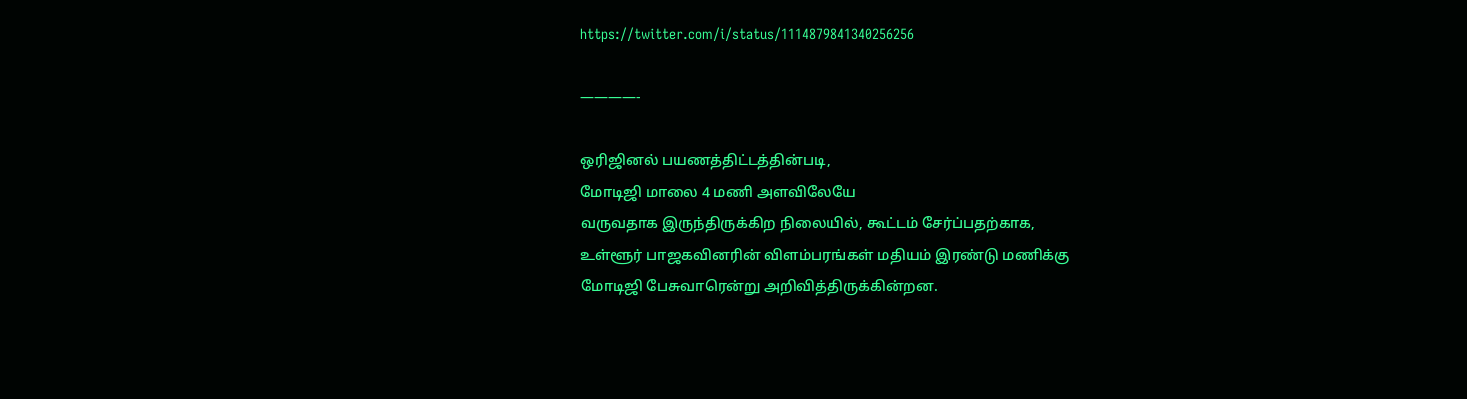https://twitter.com/i/status/1114879841340256256

————-

ஒரிஜினல் பயணத்திட்டத்தின்படி,
மோடிஜி மாலை 4 மணி அளவிலேயே
வருவதாக இருந்திருக்கிற நிலையில், கூட்டம் சேர்ப்பதற்காக,
உள்ளூர் பாஜகவினரின் விளம்பரங்கள் மதியம் இரண்டு மணிக்கு
மோடிஜி பேசுவாரென்று அறிவித்திருக்கின்றன.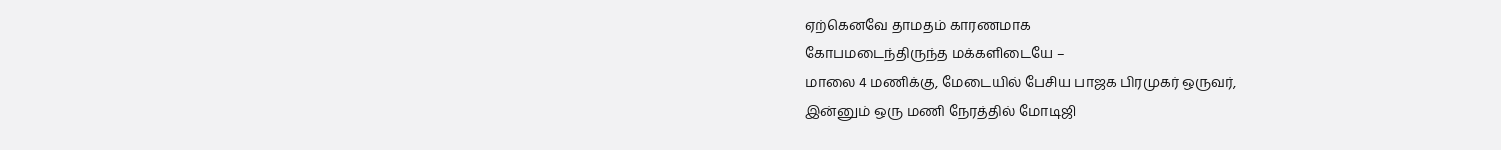ஏற்கெனவே தாமதம் காரணமாக
கோபமடைந்திருந்த மக்களிடையே –
மாலை 4 மணிக்கு, மேடையில் பேசிய பாஜக பிரமுகர் ஒருவர்,
இன்னும் ஒரு மணி நேரத்தில் மோடிஜி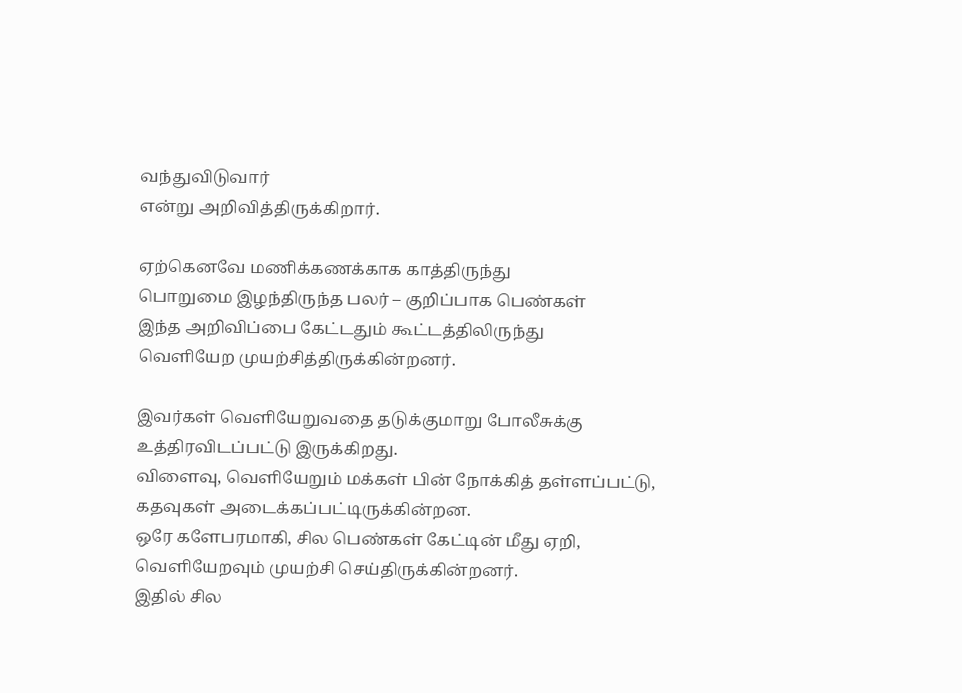வந்துவிடுவார்
என்று அறிவித்திருக்கிறார்.

ஏற்கெனவே மணிக்கணக்காக காத்திருந்து
பொறுமை இழந்திருந்த பலர் – குறிப்பாக பெண்கள்
இந்த அறிவிப்பை கேட்டதும் கூட்டத்திலிருந்து
வெளியேற முயற்சித்திருக்கின்றனர்.

இவர்கள் வெளியேறுவதை தடுக்குமாறு போலீசுக்கு
உத்திரவிடப்பட்டு இருக்கிறது.
விளைவு, வெளியேறும் மக்கள் பின் நோக்கித் தள்ளப்பட்டு,
கதவுகள் அடைக்கப்பட்டிருக்கின்றன.
ஒரே களேபரமாகி, சில பெண்கள் கேட்டின் மீது ஏறி,
வெளியேறவும் முயற்சி செய்திருக்கின்றனர்.
இதில் சில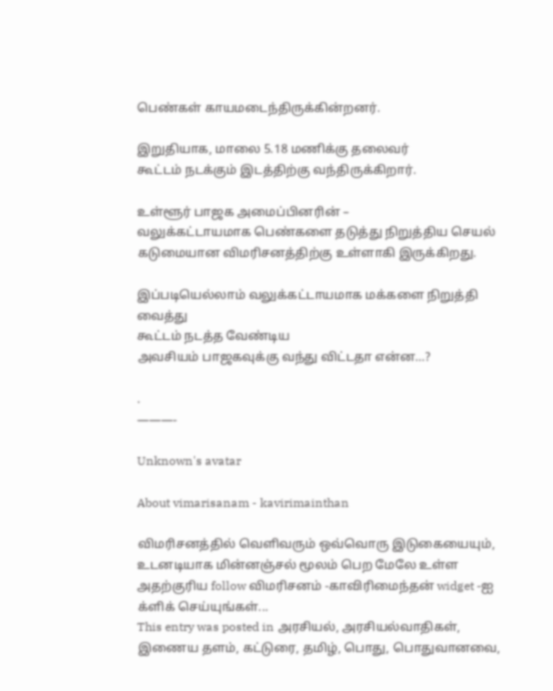பெண்கள் காயமடைந்திருக்கின்றனர்.

இறுதியாக, மாலை 5.18 மணிக்கு தலைவர்
கூட்டம் நடக்கும் இடத்திற்கு வந்திருக்கிறார்.

உள்ளூர் பாஜக அமைப்பினரின் –
வலுக்கட்டாயமாக பெண்களை தடுத்து நிறுத்திய செயல்
கடுமையான விமரிசனத்திற்கு உள்ளாகி இருக்கிறது.

இப்படியெல்லாம் வலுக்கட்டாயமாக மக்களை நிறுத்தி வைத்து
கூட்டம் நடத்த வேண்டிய
அவசியம் பாஜகவுக்கு வந்து விட்டதா என்ன…?

.
———-

Unknown's avatar

About vimarisanam - kavirimainthan

விமரிசனத்தில் வெளிவரும் ஒவ்வொரு இடுகையையும், உடனடியாக மின்னஞ்சல் மூலம் பெற மேலே உள்ள அதற்குரிய follow விமரிசனம் -காவிரிமைந்தன் widget -ஐ க்ளிக் செய்யுங்கள்...
This entry was posted in அரசியல், அரசியல்வாதிகள், இணைய தளம், கட்டுரை, தமிழ், பொது, பொதுவானவை,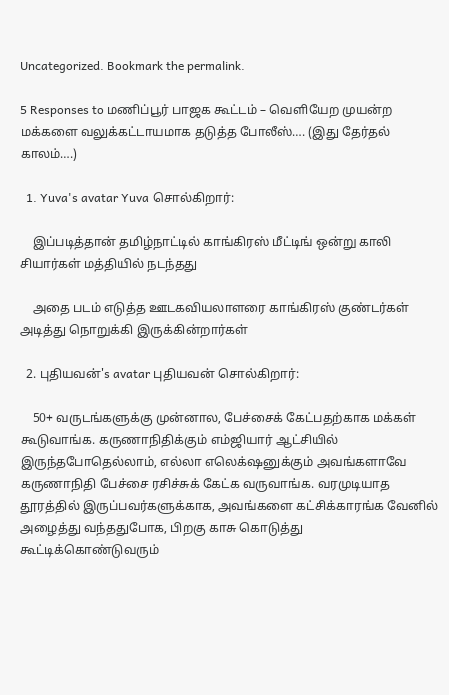Uncategorized. Bookmark the permalink.

5 Responses to மணிப்பூர் பாஜக கூட்டம் – வெளியேற முயன்ற மக்களை வலுக்கட்டாயமாக தடுத்த போலீஸ்…. (இது தேர்தல் காலம்….)

  1. Yuva's avatar Yuva சொல்கிறார்:

    இப்படித்தான் தமிழ்நாட்டில் காங்கிரஸ் மீட்டிங் ஒன்று காலி சியார்கள் மத்தியில் நடந்தது

    அதை படம் எடுத்த ஊடகவியலாளரை காங்கிரஸ் குண்டர்கள் அடித்து நொறுக்கி இருக்கின்றார்கள்

  2. புதியவன்'s avatar புதியவன் சொல்கிறார்:

    50+ வருடங்களுக்கு முன்னால, பேச்சைக் கேட்பதற்காக மக்கள் கூடுவாங்க. கருணாநிதிக்கும் எம்ஜியார் ஆட்சியில் இருந்தபோதெல்லாம், எல்லா எலெக்‌ஷனுக்கும் அவங்களாவே கருணாநிதி பேச்சை ரசிச்சுக் கேட்க வருவாங்க. வரமுடியாத தூரத்தில் இருப்பவர்களுக்காக, அவங்களை கட்சிக்காரங்க வேனில் அழைத்து வந்ததுபோக, பிறகு காசு கொடுத்து கூட்டிக்கொண்டுவரும்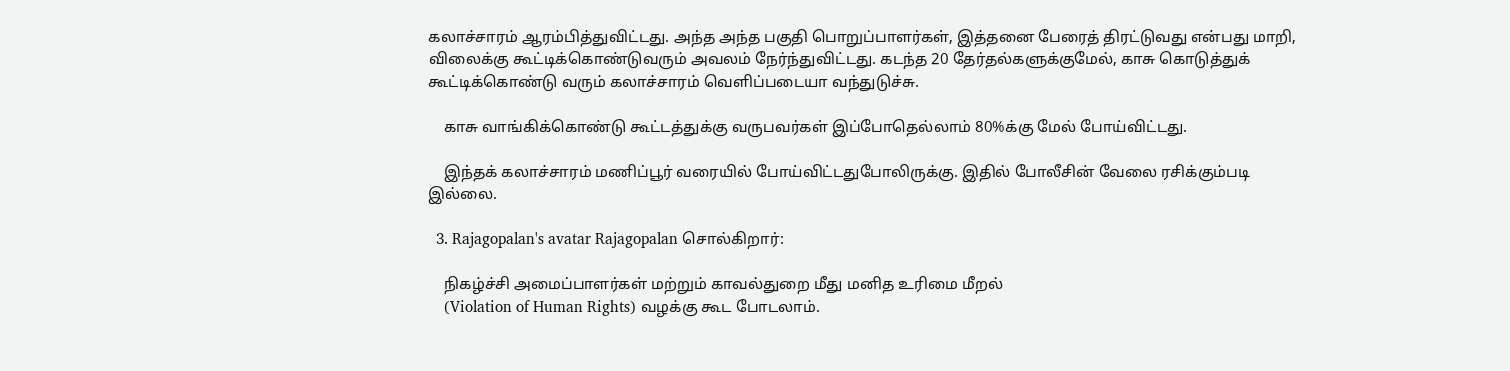கலாச்சாரம் ஆரம்பித்துவிட்டது. அந்த அந்த பகுதி பொறுப்பாளர்கள், இத்தனை பேரைத் திரட்டுவது என்பது மாறி, விலைக்கு கூட்டிக்கொண்டுவரும் அவலம் நேர்ந்துவிட்டது. கடந்த 20 தேர்தல்களுக்குமேல், காசு கொடுத்துக் கூட்டிக்கொண்டு வரும் கலாச்சாரம் வெளிப்படையா வந்துடுச்சு.

    காசு வாங்கிக்கொண்டு கூட்டத்துக்கு வருபவர்கள் இப்போதெல்லாம் 80%க்கு மேல் போய்விட்டது.

    இந்தக் கலாச்சாரம் மணிப்பூர் வரையில் போய்விட்டதுபோலிருக்கு. இதில் போலீசின் வேலை ரசிக்கும்படி இல்லை.

  3. Rajagopalan's avatar Rajagopalan சொல்கிறார்:

    நிகழ்ச்சி அமைப்பாளர்கள் மற்றும் காவல்துறை மீது மனித உரிமை மீறல்
    (Violation of Human Rights) வழக்கு கூட போடலாம்.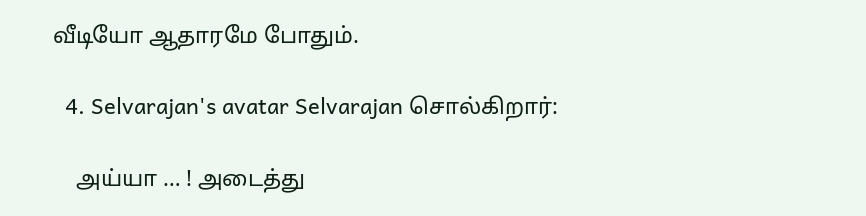வீடியோ ஆதாரமே போதும்.

  4. Selvarajan's avatar Selvarajan சொல்கிறார்:

    அய்யா … ! அடைத்து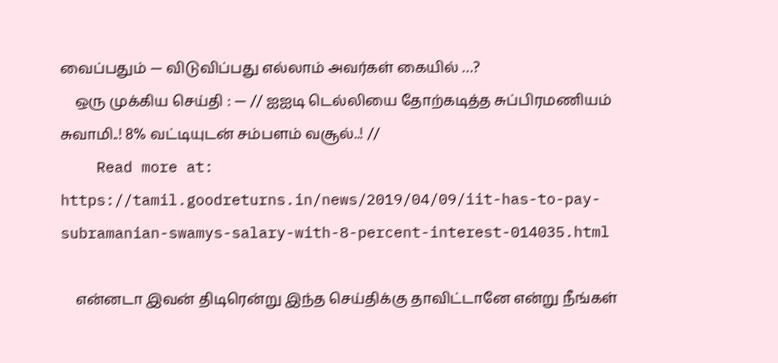வைப்பதும் — விடுவிப்பது எல்லாம் அவர்கள் கையில் …?
    ஒரு முக்கிய செய்தி : — // ஐஐடி டெல்லியை தோற்கடித்த சுப்பிரமணியம் சுவாமி..! 8% வட்டியுடன் சம்பளம் வசூல்..! //
    Read more at: https://tamil.goodreturns.in/news/2019/04/09/iit-has-to-pay-subramanian-swamys-salary-with-8-percent-interest-014035.html

    என்னடா இவன் திடிரென்று இந்த செய்திக்கு தாவிட்டானே என்று நீங்கள்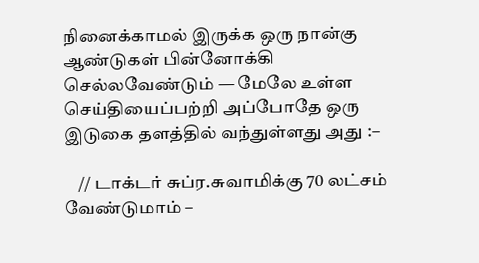நினைக்காமல் இருக்க ஒரு நான்கு ஆண்டுகள் பின்னோக்கி செல்லவேண்டும் — மேலே உள்ள செய்தியைப்பற்றி அப்போதே ஒரு இடுகை தளத்தில் வந்துள்ளது அது :–

    // டாக்டர் சுப்ர.சுவாமிக்கு 70 லட்சம் வேண்டுமாம் –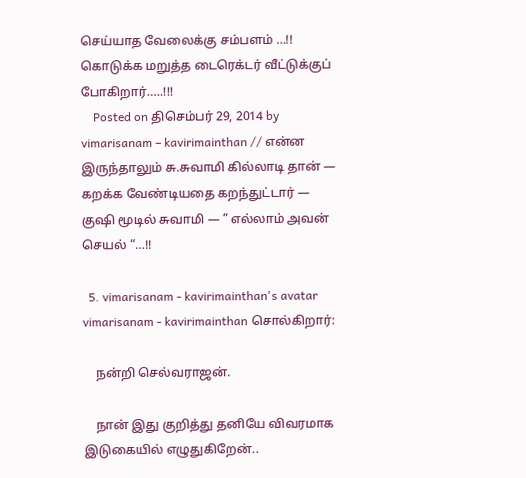செய்யாத வேலைக்கு சம்பளம் …!! கொடுக்க மறுத்த டைரெக்டர் வீட்டுக்குப் போகிறார்…..!!!
    Posted on திசெம்பர் 29, 2014 by vimarisanam – kavirimainthan // என்ன இருந்தாலும் சு.சுவாமி கில்லாடி தான் — கறக்க வேண்டியதை கறந்துட்டார் — குஷி மூடில் சுவாமி — ” எல்லாம் அவன் செயல் “…!!

  5. vimarisanam - kavirimainthan's avatar vimarisanam - kavirimainthan சொல்கிறார்:

    நன்றி செல்வராஜன்.

    நான் இது குறித்து தனியே விவரமாக இடுகையில் எழுதுகிறேன்..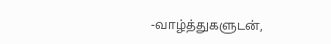-வாழ்த்துகளுடன்,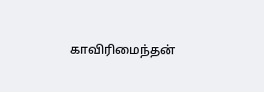காவிரிமைந்தன்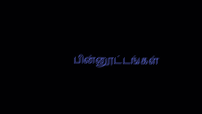பின்னூட்டங்கள்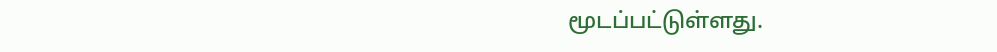மூடப்பட்டுள்ளது.